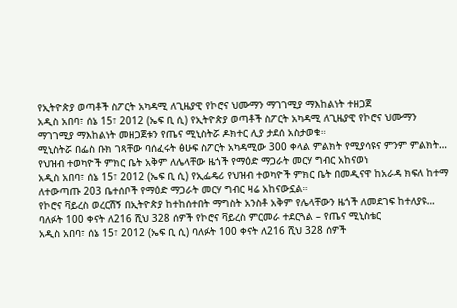የኢትዮጵያ ወጣቶች ስፖርት አካዳሚ ለጊዜያዊ የኮሮና ህሙማን ማገገሚያ ማእከልነት ተዘጋጀ
አዲስ አበባ፣ ሰኔ 15፣ 2012 (ኤፍ ቢ ሲ) የኢትዮጵያ ወጣቶች ስፖርት አካዳሚ ለጊዜያዊ የኮሮና ህሙማን ማገገሚያ ማእከልነት መዘጋጀቱን የጤና ሚኒስትሯ ዶክተር ሊያ ታደሰ አስታወቁ።
ሚኒስትሯ በፌስ ቡክ ገጻቸው ባሰፈሩት ፅሁፍ ስፖርት አካዳሚው 300 ቀላል ምልክት የሚያሳዩና ምንም ምልክት…
የህዝብ ተወካዮች ምክር ቤት አቅም ለሌላቸው ዜጎች የማዕድ ማጋራት መርሃ ግብር አከናወነ
አዲስ አበባ፣ ሰኔ 15፣ 2012 (ኤፍ ቢ ሲ) የኢፌዴሪ የህዝብ ተወካዮች ምክር ቤት በመዲናዋ ከአራዳ ክፍለ ከተማ ለተውጣጡ 203 ቤተሰቦች የማዕድ ማጋራት መርሃ ግብር ዛሬ አከናውኗል።
የኮሮና ቫይረስ ወረርሽኝ በኢትዮጵያ ከተከሰተበት ማግስት አንስቶ አቅም የሌላቸውን ዜጎች ለመደገፍ ከተለያዩ…
ባለፉት 100 ቀናት ለ216 ሺህ 328 ሰዎች የኮሮና ቫይረስ ምርመራ ተደርጓል – የጤና ሚኒስቴር
አዲስ አበባ፣ ሰኔ 15፣ 2012 (ኤፍ ቢ ሲ) ባለፉት 100 ቀናት ለ216 ሺህ 328 ሰዎች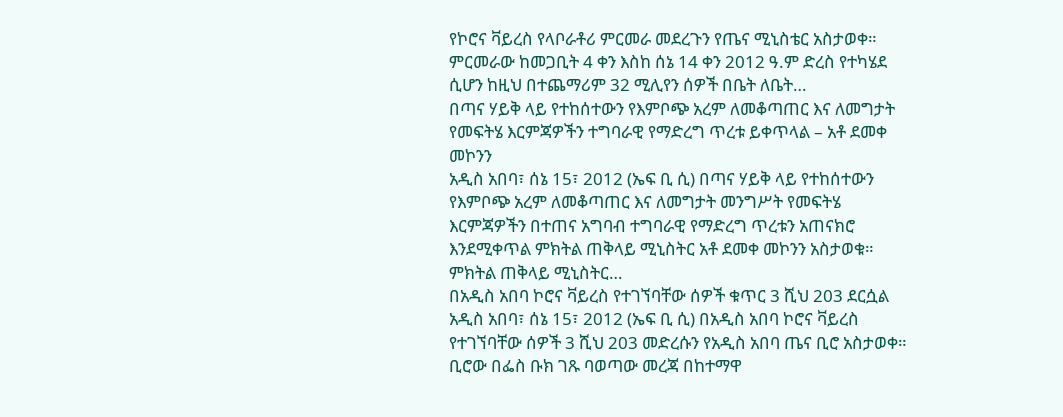የኮሮና ቫይረስ የላቦራቶሪ ምርመራ መደረጉን የጤና ሚኒስቴር አስታወቀ።
ምርመራው ከመጋቢት 4 ቀን እስከ ሰኔ 14 ቀን 2012 ዓ.ም ድረስ የተካሄደ ሲሆን ከዚህ በተጨማሪም 32 ሚሊየን ሰዎች በቤት ለቤት…
በጣና ሃይቅ ላይ የተከሰተውን የእምቦጭ አረም ለመቆጣጠር እና ለመግታት የመፍትሄ እርምጃዎችን ተግባራዊ የማድረግ ጥረቱ ይቀጥላል – አቶ ደመቀ መኮንን
አዲስ አበባ፣ ሰኔ 15፣ 2012 (ኤፍ ቢ ሲ) በጣና ሃይቅ ላይ የተከሰተውን የእምቦጭ አረም ለመቆጣጠር እና ለመግታት መንግሥት የመፍትሄ እርምጃዎችን በተጠና አግባብ ተግባራዊ የማድረግ ጥረቱን አጠናክሮ እንደሚቀጥል ምክትል ጠቅላይ ሚኒስትር አቶ ደመቀ መኮንን አስታወቁ።
ምክትል ጠቅላይ ሚኒስትር…
በአዲስ አበባ ኮሮና ቫይረስ የተገኘባቸው ሰዎች ቁጥር 3 ሺህ 203 ደርሷል
አዲስ አበባ፣ ሰኔ 15፣ 2012 (ኤፍ ቢ ሲ) በአዲስ አበባ ኮሮና ቫይረስ የተገኘባቸው ሰዎች 3 ሺህ 203 መድረሱን የአዲስ አበባ ጤና ቢሮ አስታወቀ።
ቢሮው በፌስ ቡክ ገጹ ባወጣው መረጃ በከተማዋ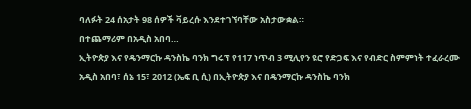ባለፉት 24 ሰአታት 98 ሰዎች ቫይረሱ እንደተገኘባቸው አስታውቋል።
በተጨማሪም በአዲስ አበባ…
ኢትዮጵያ እና የዴንማርኩ ዳንስኬ ባንክ ግሩፕ የ117 ነጥብ 3 ሚሊየን ዩሮ የድጋፍ እና የብድር ስምምነት ተፈራረሙ
አዲስ አበባ፣ ሰኔ 15፣ 2012 (ኤፍ ቢ ሲ) በኢትዮጵያ እና በዴንማርኩ ዳንስኬ ባንክ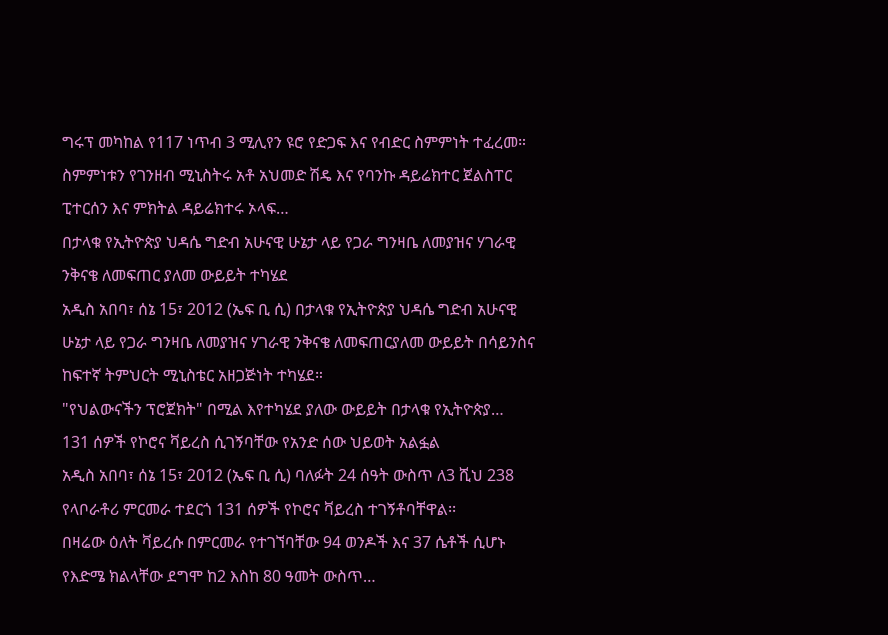ግሩፕ መካከል የ117 ነጥብ 3 ሚሊየን ዩሮ የድጋፍ እና የብድር ስምምነት ተፈረመ።
ስምምነቱን የገንዘብ ሚኒስትሩ አቶ አህመድ ሽዴ እና የባንኩ ዳይሬክተር ጀልስፐር ፒተርሰን እና ምክትል ዳይሬክተሩ ኦላፍ…
በታላቁ የኢትዮጵያ ህዳሴ ግድብ አሁናዊ ሁኔታ ላይ የጋራ ግንዛቤ ለመያዝና ሃገራዊ ንቅናቄ ለመፍጠር ያለመ ውይይት ተካሄደ
አዲስ አበባ፣ ሰኔ 15፣ 2012 (ኤፍ ቢ ሲ) በታላቁ የኢትዮጵያ ህዳሴ ግድብ አሁናዊ ሁኔታ ላይ የጋራ ግንዛቤ ለመያዝና ሃገራዊ ንቅናቄ ለመፍጠርያለመ ውይይት በሳይንስና ከፍተኛ ትምህርት ሚኒስቴር አዘጋጅነት ተካሄደ።
"የህልውናችን ፕሮጀክት" በሚል እየተካሄደ ያለው ውይይት በታላቁ የኢትዮጵያ…
131 ሰዎች የኮሮና ቫይረስ ሲገኝባቸው የአንድ ሰው ህይወት አልፏል
አዲስ አበባ፣ ሰኔ 15፣ 2012 (ኤፍ ቢ ሲ) ባለፉት 24 ሰዓት ውስጥ ለ3 ሺህ 238 የላቦራቶሪ ምርመራ ተደርጎ 131 ሰዎች የኮሮና ቫይረስ ተገኝቶባቸዋል፡፡
በዛሬው ዕለት ቫይረሱ በምርመራ የተገኘባቸው 94 ወንዶች እና 37 ሴቶች ሲሆኑ የእድሜ ክልላቸው ደግሞ ከ2 እስከ 80 ዓመት ውስጥ…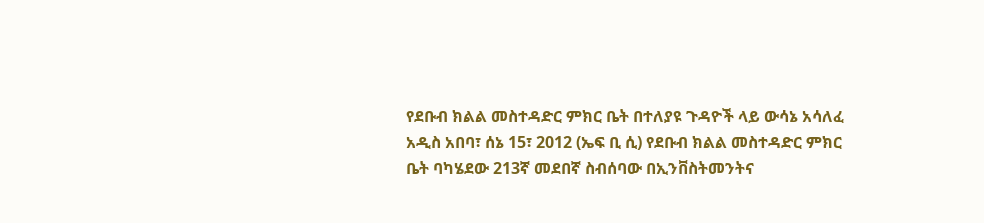የደቡብ ክልል መስተዳድር ምክር ቤት በተለያዩ ጉዳዮች ላይ ውሳኔ አሳለፈ
አዲስ አበባ፣ ሰኔ 15፣ 2012 (ኤፍ ቢ ሲ) የደቡብ ክልል መስተዳድር ምክር ቤት ባካሄደው 213ኛ መደበኛ ስብሰባው በኢንቨስትመንትና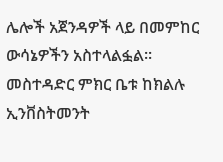ሌሎች አጀንዳዎች ላይ በመምከር ውሳኔዎችን አስተላልፏል፡፡
መስተዳድር ምክር ቤቱ ከክልሉ ኢንቨስትመንት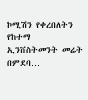ኮሚሽን የቀረበለትን የከተማ ኢንቨስትመንት መሬት በምደባ…